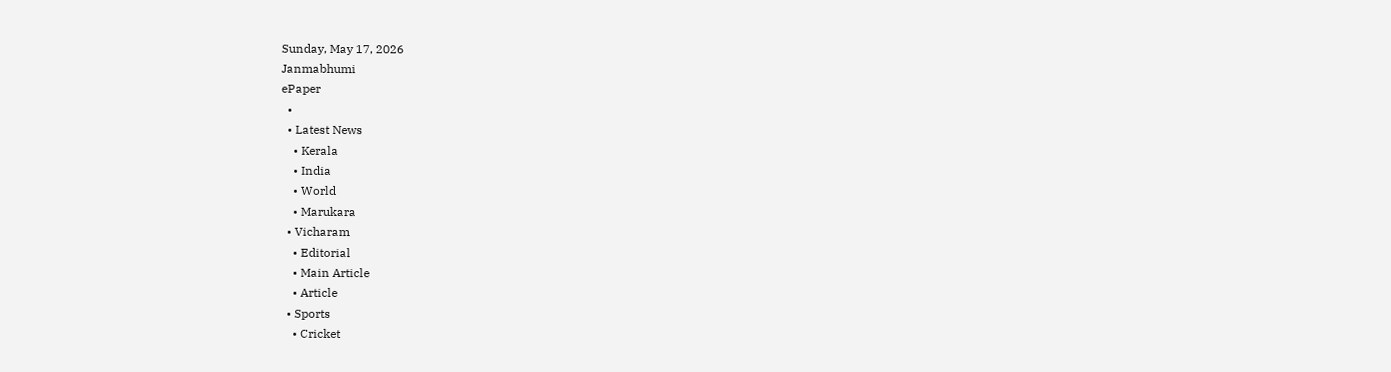Sunday, May 17, 2026
Janmabhumi
ePaper
  •
  • Latest News
    • Kerala
    • India
    • World
    • Marukara
  • Vicharam
    • Editorial
    • Main Article
    • Article
  • Sports
    • Cricket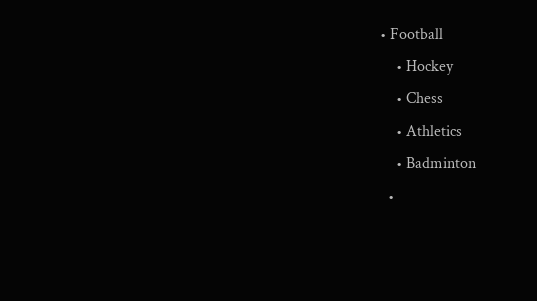• Football
    • Hockey
    • Chess
    • Athletics
    • Badminton
  •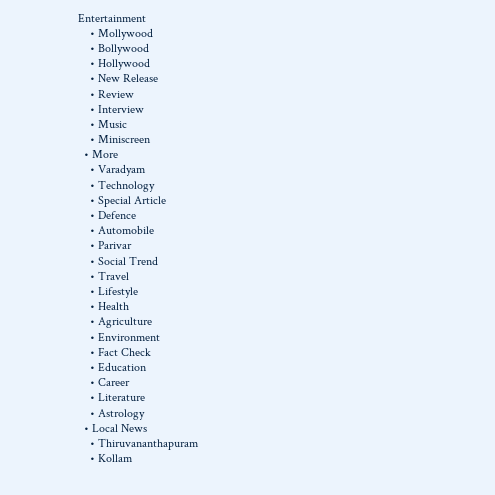Entertainment
    • Mollywood
    • Bollywood
    • Hollywood
    • New Release
    • Review
    • Interview
    • Music
    • Miniscreen
  • More
    • Varadyam
    • Technology
    • Special Article
    • Defence
    • Automobile
    • Parivar
    • Social Trend
    • Travel
    • Lifestyle
    • Health
    • Agriculture
    • Environment
    • Fact Check
    • Education
    • Career
    • Literature
    • Astrology
  • Local News
    • Thiruvananthapuram
    • Kollam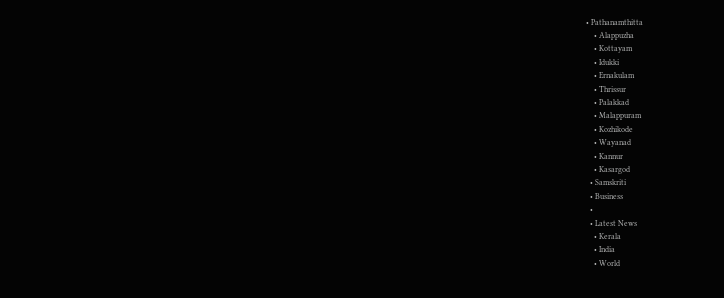• Pathanamthitta
    • Alappuzha
    • Kottayam
    • Idukki
    • Ernakulam
    • Thrissur
    • Palakkad
    • Malappuram
    • Kozhikode
    • Wayanad
    • Kannur
    • Kasargod
  • Samskriti
  • Business
  •
  • Latest News
    • Kerala
    • India
    • World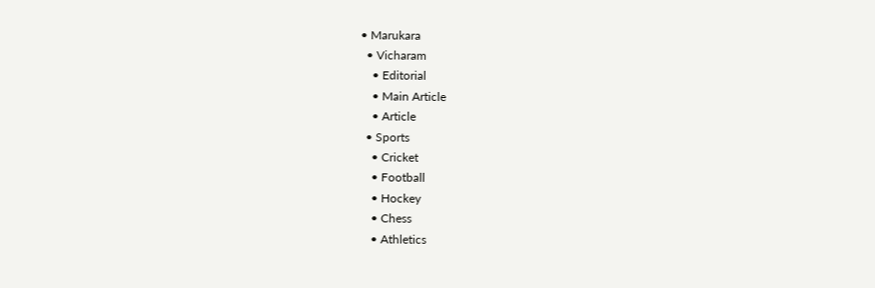• Marukara
  • Vicharam
    • Editorial
    • Main Article
    • Article
  • Sports
    • Cricket
    • Football
    • Hockey
    • Chess
    • Athletics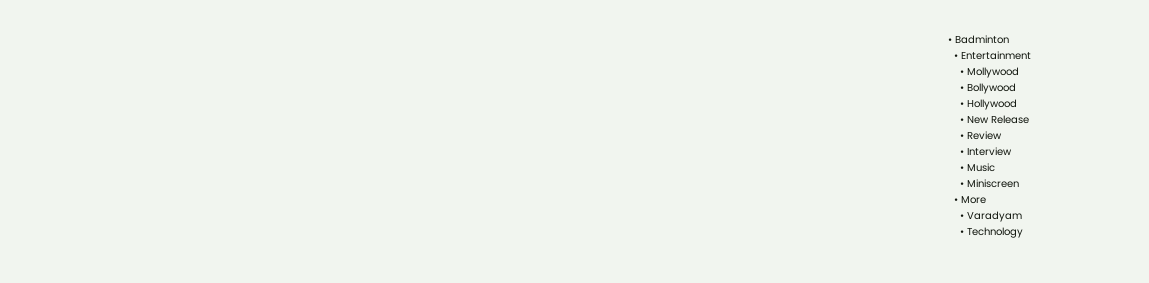• Badminton
  • Entertainment
    • Mollywood
    • Bollywood
    • Hollywood
    • New Release
    • Review
    • Interview
    • Music
    • Miniscreen
  • More
    • Varadyam
    • Technology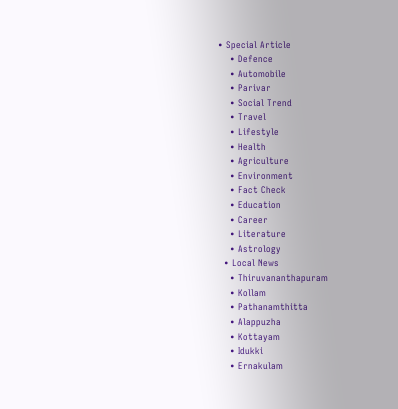• Special Article
    • Defence
    • Automobile
    • Parivar
    • Social Trend
    • Travel
    • Lifestyle
    • Health
    • Agriculture
    • Environment
    • Fact Check
    • Education
    • Career
    • Literature
    • Astrology
  • Local News
    • Thiruvananthapuram
    • Kollam
    • Pathanamthitta
    • Alappuzha
    • Kottayam
    • Idukki
    • Ernakulam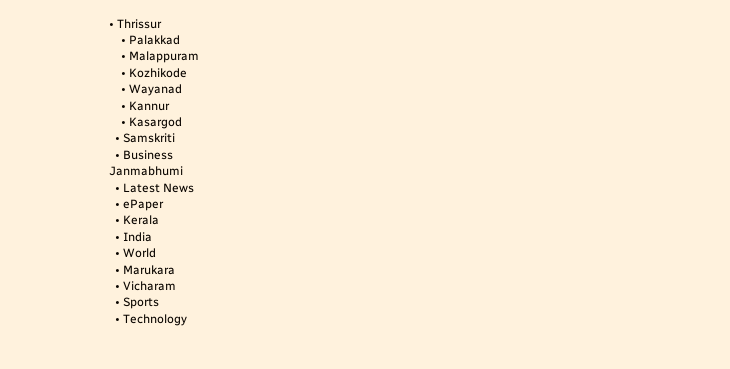• Thrissur
    • Palakkad
    • Malappuram
    • Kozhikode
    • Wayanad
    • Kannur
    • Kasargod
  • Samskriti
  • Business
Janmabhumi
  • Latest News
  • ePaper
  • Kerala
  • India
  • World
  • Marukara
  • Vicharam
  • Sports
  • Technology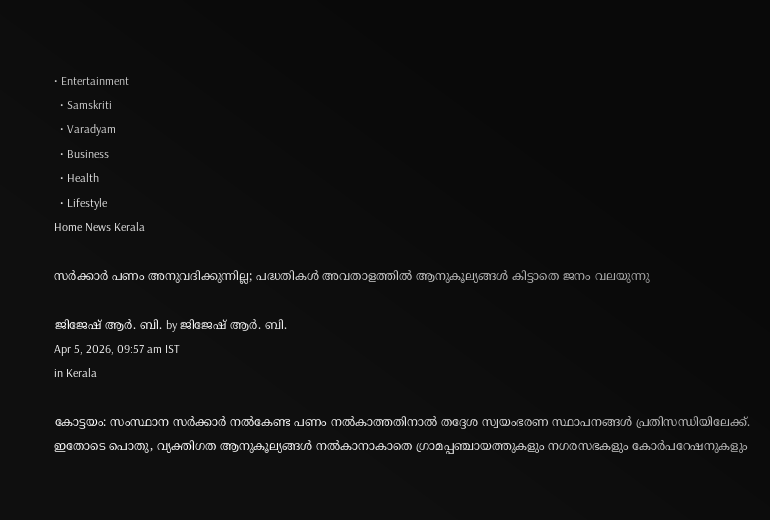• Entertainment
  • Samskriti
  • Varadyam
  • Business
  • Health
  • Lifestyle
Home News Kerala

സര്‍ക്കാര്‍ പണം അനുവദിക്കുന്നില്ല; പദ്ധതികള്‍ അവതാളത്തില്‍ ആനുകൂല്യങ്ങള്‍ കിട്ടാതെ ജനം വലയുന്നു

ജിജേഷ് ആര്‍. ബി. by ജിജേഷ് ആര്‍. ബി.
Apr 5, 2026, 09:57 am IST
in Kerala

കോട്ടയം: സംസ്ഥാന സര്‍ക്കാര്‍ നല്‍കേണ്ട പണം നല്‍കാത്തതിനാല്‍ തദ്ദേശ സ്വയംഭരണ സ്ഥാപനങ്ങള്‍ പ്രതിസന്ധിയിലേക്ക്. ഇതോടെ പൊതു, വ്യക്തിഗത ആനുകൂല്യങ്ങള്‍ നല്‍കാനാകാതെ ഗ്രാമപ്പഞ്ചായത്തുകളും നഗരസഭകളും കോര്‍പറേഷനുകളും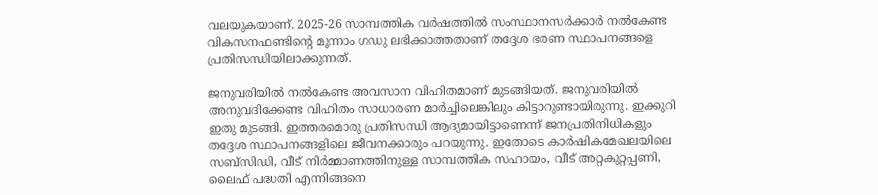വലയുകയാണ്. 2025-26 സാമ്പത്തിക വര്‍ഷത്തില്‍ സംസ്ഥാനസര്‍ക്കാര്‍ നല്‍കേണ്ട വികസനഫണ്ടിന്റെ മൂന്നാം ഗഡു ലഭിക്കാത്തതാണ് തദ്ദേശ ഭരണ സ്ഥാപനങ്ങളെ പ്രതിസന്ധിയിലാക്കുന്നത്.

ജനുവരിയില്‍ നല്‍കേണ്ട അവസാന വിഹിതമാണ് മുടങ്ങിയത്. ജനുവരിയില്‍ അനുവദിക്കേണ്ട വിഹിതം സാധാരണ മാര്‍ച്ചിലെങ്കിലും കിട്ടാറുണ്ടായിരുന്നു. ഇക്കുറി ഇതു മുടങ്ങി. ഇത്തരമൊരു പ്രതിസന്ധി ആദ്യമായിട്ടാണെന്ന് ജനപ്രതിനിധികളും തദ്ദേശ സ്ഥാപനങ്ങളിലെ ജീവനക്കാരും പറയുന്നു. ഇതോടെ കാര്‍ഷികമേഖലയിലെ സബ്സിഡി, വീട് നിര്‍മ്മാണത്തിനുള്ള സാമ്പത്തിക സഹായം, വീട് അറ്റകുറ്റപ്പണി, ലൈഫ് പദ്ധതി എന്നിങ്ങനെ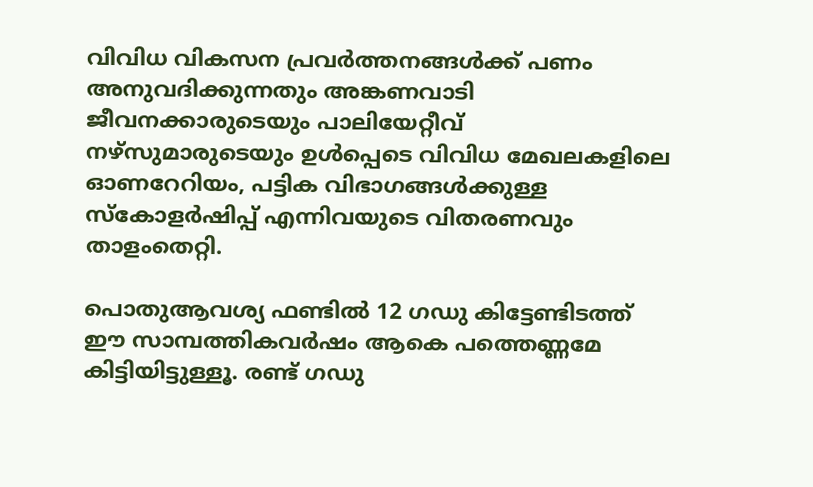വിവിധ വികസന പ്രവര്‍ത്തനങ്ങള്‍ക്ക് പണം അനുവദിക്കുന്നതും അങ്കണവാടി ജീവനക്കാരുടെയും പാലിയേറ്റീവ് നഴ്സുമാരുടെയും ഉള്‍പ്പെടെ വിവിധ മേഖലകളിലെ ഓണറേറിയം, പട്ടിക വിഭാഗങ്ങള്‍ക്കുള്ള സ്‌കോളര്‍ഷിപ്പ് എന്നിവയുടെ വിതരണവും താളംതെറ്റി.

പൊതുആവശ്യ ഫണ്ടില്‍ 12 ഗഡു കിട്ടേണ്ടിടത്ത് ഈ സാമ്പത്തികവര്‍ഷം ആകെ പത്തെണ്ണമേ കിട്ടിയിട്ടുള്ളൂ. രണ്ട് ഗഡു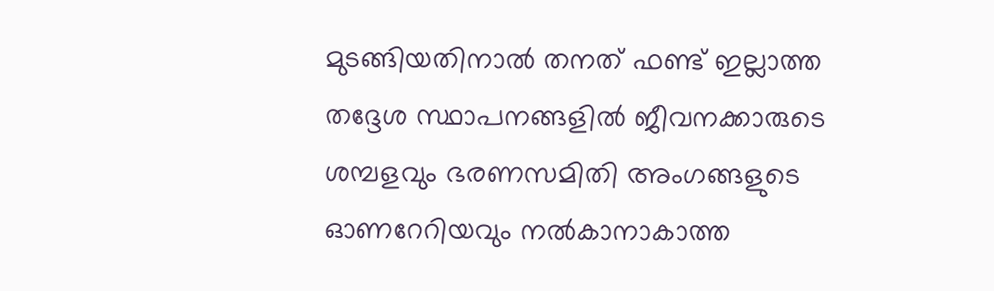മുടങ്ങിയതിനാല്‍ തനത് ഫണ്ട് ഇല്ലാത്ത തദ്ദേശ സ്ഥാപനങ്ങളില്‍ ജീവനക്കാരുടെ ശമ്പളവും ഭരണസമിതി അംഗങ്ങളുടെ ഓണറേറിയവും നല്‍കാനാകാത്ത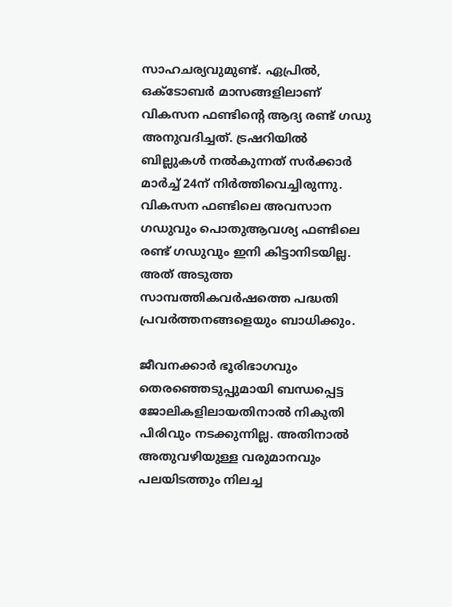സാഹചര്യവുമുണ്ട്. ഏപ്രില്‍, ഒക്ടോബര്‍ മാസങ്ങളിലാണ് വികസന ഫണ്ടിന്റെ ആദ്യ രണ്ട് ഗഡു അനുവദിച്ചത്. ട്രഷറിയില്‍ ബില്ലുകള്‍ നല്‍കുന്നത് സര്‍ക്കാര്‍ മാര്‍ച്ച് 24ന് നിര്‍ത്തിവെച്ചിരുന്നു. വികസന ഫണ്ടിലെ അവസാന ഗഡുവും പൊതുആവശ്യ ഫണ്ടിലെ രണ്ട് ഗഡുവും ഇനി കിട്ടാനിടയില്ല. അത് അടുത്ത സാമ്പത്തികവര്‍ഷത്തെ പദ്ധതി പ്രവര്‍ത്തനങ്ങളെയും ബാധിക്കും.

ജീവനക്കാര്‍ ഭൂരിഭാഗവും തെരഞ്ഞെടുപ്പുമായി ബന്ധപ്പെട്ട ജോലികളിലായതിനാല്‍ നികുതി പിരിവും നടക്കുന്നില്ല. അതിനാല്‍ അതുവഴിയുള്ള വരുമാനവും പലയിടത്തും നിലച്ച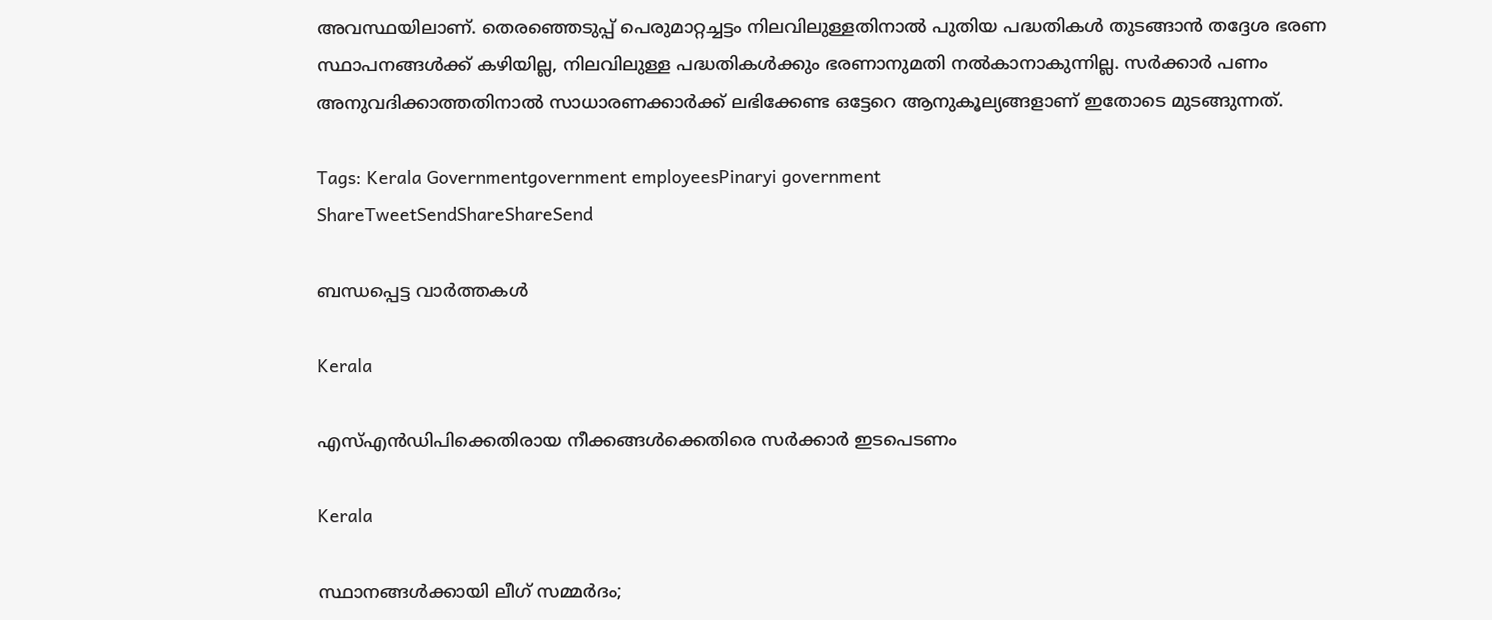അവസ്ഥയിലാണ്. തെരഞ്ഞെടുപ്പ് പെരുമാറ്റച്ചട്ടം നിലവിലുള്ളതിനാല്‍ പുതിയ പദ്ധതികള്‍ തുടങ്ങാന്‍ തദ്ദേശ ഭരണ സ്ഥാപനങ്ങള്‍ക്ക് കഴിയില്ല, നിലവിലുള്ള പദ്ധതികള്‍ക്കും ഭരണാനുമതി നല്‍കാനാകുന്നില്ല. സര്‍ക്കാര്‍ പണം അനുവദിക്കാത്തതിനാല്‍ സാധാരണക്കാര്‍ക്ക് ലഭിക്കേണ്ട ഒട്ടേറെ ആനുകൂല്യങ്ങളാണ് ഇതോടെ മുടങ്ങുന്നത്.

Tags: Kerala Governmentgovernment employeesPinaryi government
ShareTweetSendShareShareSend

ബന്ധപ്പെട്ട വാര്‍ത്തകള്‍

Kerala

എസ്എന്‍ഡിപിക്കെതിരായ നീക്കങ്ങള്‍ക്കെതിരെ സര്‍ക്കാര്‍ ഇടപെടണം

Kerala

സ്ഥാനങ്ങള്‍ക്കായി ലീഗ് സമ്മര്‍ദം;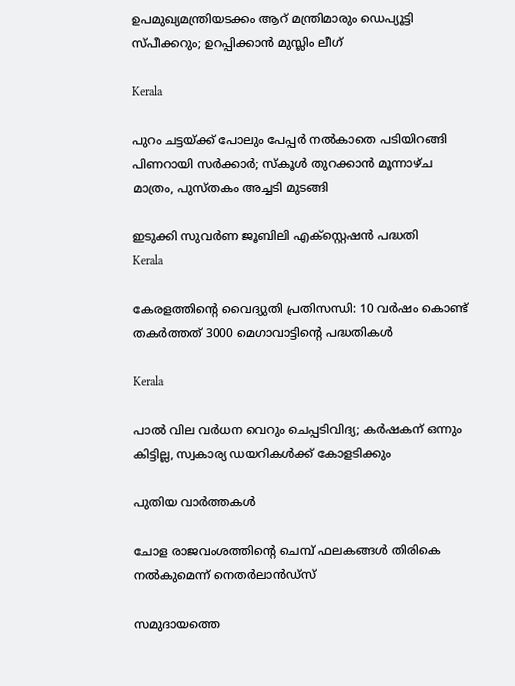ഉപമുഖ്യമന്ത്രിയടക്കം ആറ് മന്ത്രിമാരും ഡെപ്യൂട്ടി സ്പീക്കറും; ഉറപ്പിക്കാന്‍ മുസ്ലിം ലീഗ്

Kerala

പുറം ചട്ടയ്‌ക്ക് പോലും പേപ്പര്‍ നല്‍കാതെ പടിയിറങ്ങി പിണറായി സര്‍ക്കാര്‍; സ്‌കൂള്‍ തുറക്കാന്‍ മൂന്നാഴ്ച മാത്രം, പുസ്തകം അച്ചടി മുടങ്ങി

ഇടുക്കി സുവര്‍ണ ജൂബിലി എക്സ്റ്റെഷന്‍ പദ്ധതി
Kerala

കേരളത്തിന്റെ വൈദ്യുതി പ്രതിസന്ധി: 10 വര്‍ഷം കൊണ്ട് തകര്‍ത്തത് 3000 മെഗാവാട്ടിന്റെ പദ്ധതികള്‍

Kerala

പാല്‍ വില വര്‍ധന വെറും ചെപ്പടിവിദ്യ; കര്‍ഷകന് ഒന്നും കിട്ടില്ല, സ്വകാര്യ ഡയറികള്‍ക്ക് കോളടിക്കും

പുതിയ വാര്‍ത്തകള്‍

ചോള രാജവംശത്തിന്റെ ചെമ്പ് ഫലകങ്ങൾ തിരികെ നൽകുമെന്ന് നെതർലാൻഡ്‌സ്

സമുദായത്തെ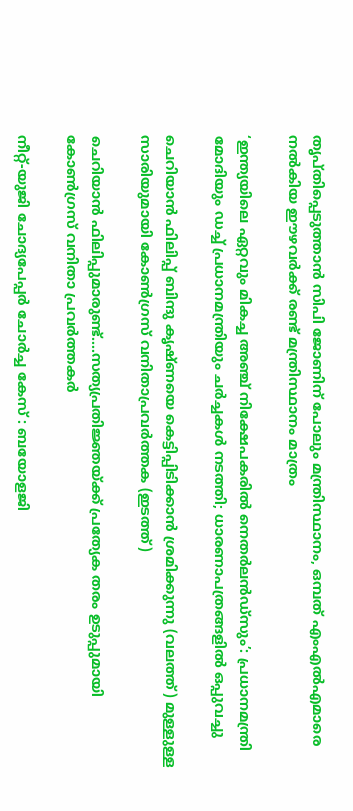തൃപ്തിപ്പെടുത്താന്‍ സിപി ജോണിന് പോലും മന്ത്രിസ്ഥാനം, ഒമ്പത് എംഎല്‍എമാരെ നല്‍കിയ ഈഴവര്‍ക്ക് രണ്ട് മന്ത്രിസ്ഥാനം മാത്രം

‘ഇന്ത്യയിലെ ഏറ്റവും മികച്ച അഞ്ച് നിക്ഷേപകരിൽ നെതർലൻഡ്‌സും’: പ്രധാനമന്ത്രി മോദിയും ഡച്ച് പ്രധാനമന്ത്രിയും ചർച്ചകൾ നടത്തി; ധാരണാപത്രങ്ങളിൽ ഒപ്പുവച്ചു

ചെറിയാന്‍ ഫിലിപ്പ് ബിന്ദു കൃഷ്ണയെ കെട്ടിപ്പിടിക്കാന്‍ ശ്രമിക്കുന്നു (വലത്ത്) മുള്ളുള്ള സാരിയുമായി കോണ്‍ഗ്രസ് വനിതാപ്രവര്‍ത്തക (ഇടത്ത്)

ചെറിയാന്‍ ഫിലിപ്പുമാരുണ്ട്….സത്യപ്രതിജ്ഞയ്‌ക്ക് പ്രത്യേക തരം ഉടുപ്പുമായി കോണ്‍ഗ്രസ് വനിതാ പ്രവര്‍ത്തകര്‍

നീറ്റ്-യുജി ചോദ്യപേപ്പർ ചോർച്ച കേസ് : ബയോളജി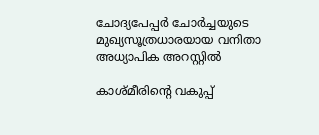ചോദ്യപേപ്പർ ചോർച്ചയുടെ മുഖ്യസൂത്രധാരയായ വനിതാ അധ്യാപിക അറസ്റ്റിൽ

കാശ്മീരിന്റെ വകുപ്പ്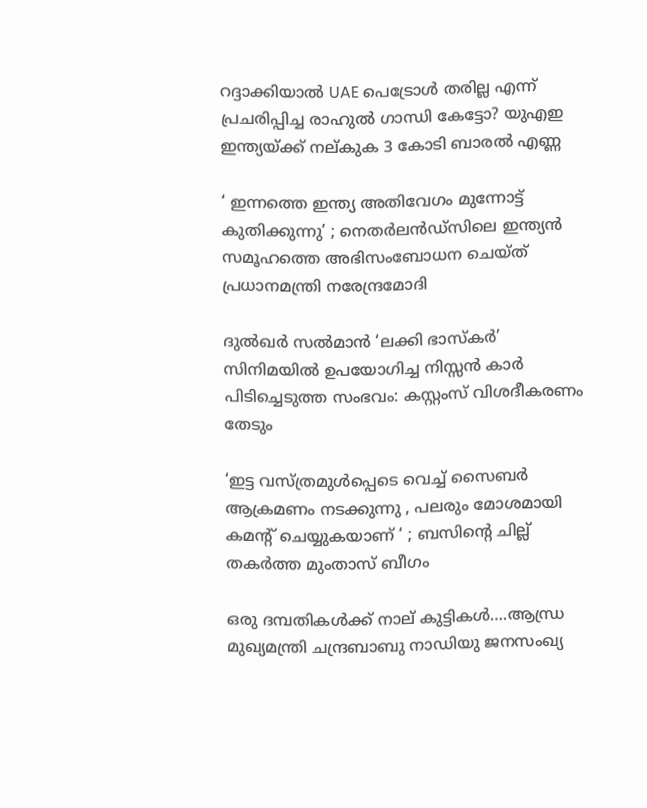റദ്ദാക്കിയാൽ UAE പെട്രോൾ തരില്ല എന്ന് പ്രചരിപ്പിച്ച രാഹുല്‍ ഗാന്ധി കേട്ടോ? യുഎഇ ഇന്ത്യയ്‌ക്ക് നല്കുക 3 കോടി ബാരൽ എണ്ണ

‘ ഇന്നത്തെ ഇന്ത്യ അതിവേഗം മുന്നോട്ട് കുതിക്കുന്നു’ ; നെതർലൻഡ്‌സിലെ ഇന്ത്യൻ സമൂഹത്തെ അഭിസംബോധന ചെയ്ത് പ്രധാനമന്ത്രി നരേന്ദ്രമോദി

ദുല്‍ഖര്‍ സല്‍മാന്‍ ‘ലക്കി ഭാസ്കര്‍’ സിനിമയില്‍ ഉപയോഗിച്ച നിസ്സന്‍ കാര്‍ പിടിച്ചെടുത്ത സംഭവം: കസ്റ്റംസ് വിശദീകരണം തേടും

‘ഇട്ട വസ്ത്രമുൾപ്പെടെ വെച്ച് സൈബർ ആക്രമണം നടക്കുന്നു , പലരും മോശമായി കമന്റ് ചെയ്യുകയാണ് ‘ ; ബസിന്റെ ചില്ല് തകർത്ത മുംതാസ് ബീഗം

ഒരു ദമ്പതികള്‍ക്ക് നാല് കുട്ടികള്‍….ആന്ധ്ര മുഖ്യമന്ത്രി ചന്ദ്രബാബു നാഡിയു ജനസംഖ്യ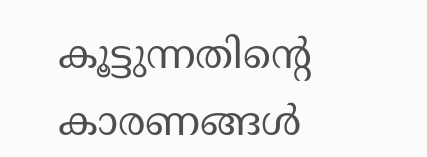കൂട്ടുന്നതിന്റെ കാരണങ്ങള്‍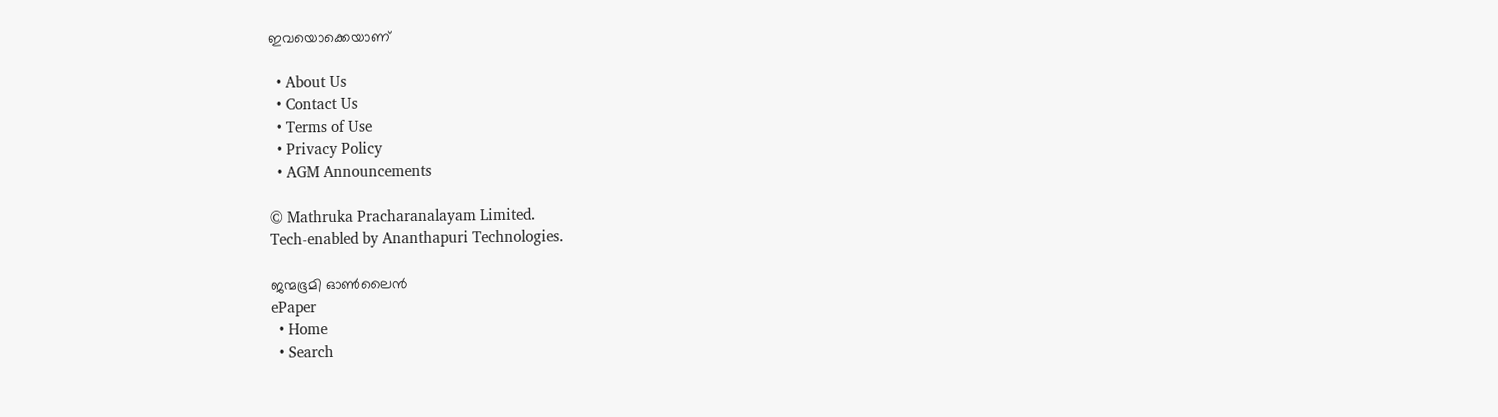ഇവയൊക്കെയാണ്

  • About Us
  • Contact Us
  • Terms of Use
  • Privacy Policy
  • AGM Announcements

© Mathruka Pracharanalayam Limited.
Tech-enabled by Ananthapuri Technologies.

ജന്മഭൂമി ഓണ്‍ലൈന്‍
ePaper
  • Home
  • Search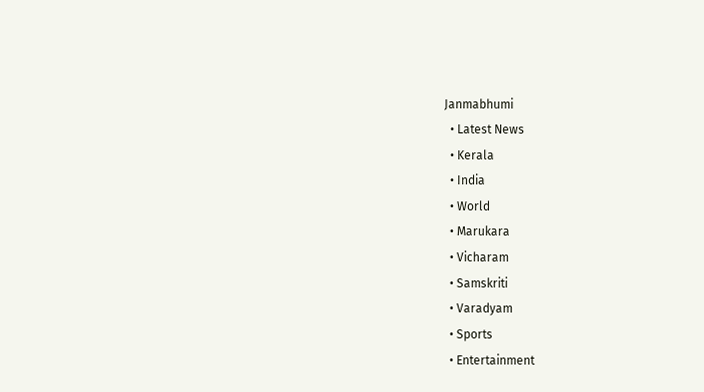Janmabhumi
  • Latest News
  • Kerala
  • India
  • World
  • Marukara
  • Vicharam
  • Samskriti
  • Varadyam
  • Sports
  • Entertainment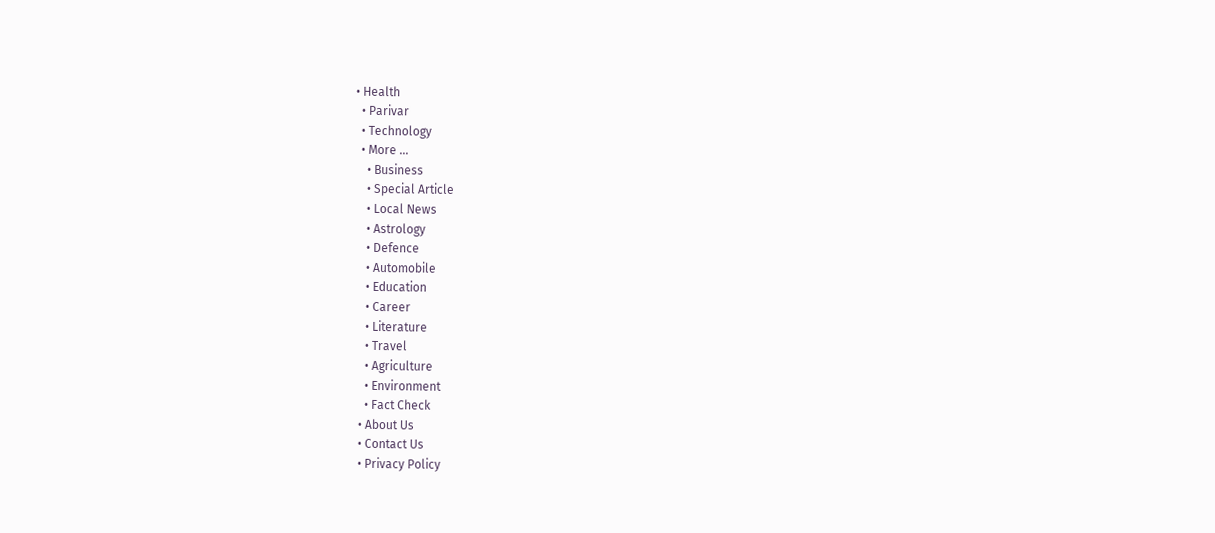• Health
  • Parivar
  • Technology
  • More …
    • Business
    • Special Article
    • Local News
    • Astrology
    • Defence
    • Automobile
    • Education
    • Career
    • Literature
    • Travel
    • Agriculture
    • Environment
    • Fact Check
  • About Us
  • Contact Us
  • Privacy Policy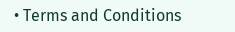• Terms and Conditions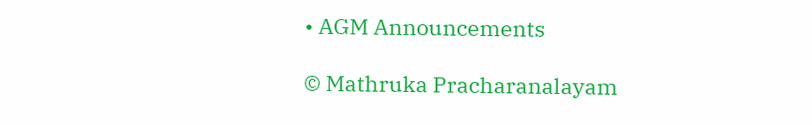• AGM Announcements

© Mathruka Pracharanalayam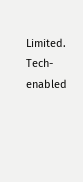Limited.
Tech-enabled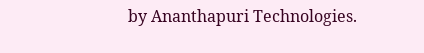by Ananthapuri Technologies.